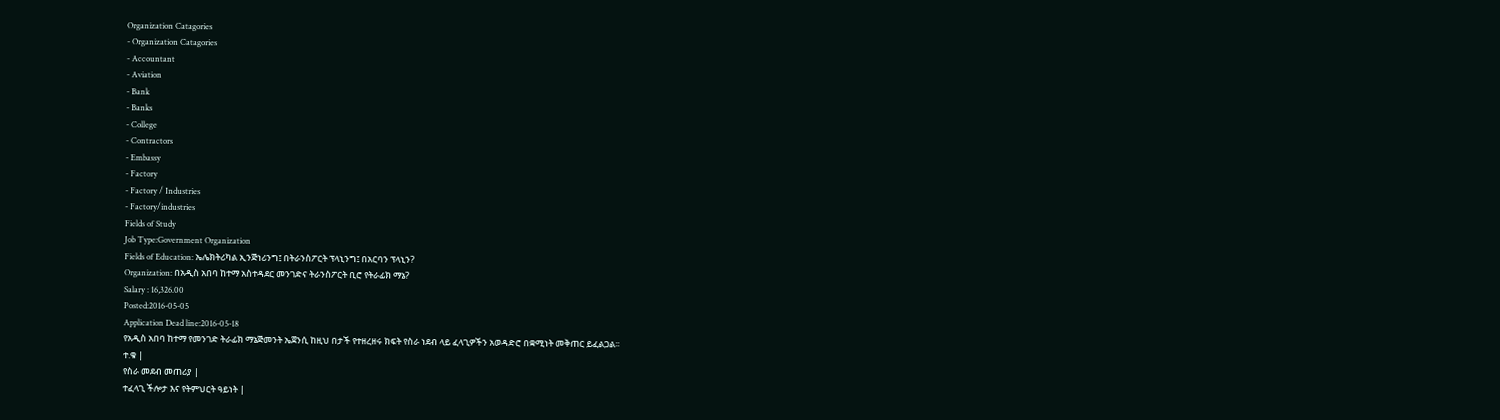Organization Catagories
- Organization Catagories
- Accountant
- Aviation
- Bank
- Banks
- College
- Contractors
- Embassy
- Factory
- Factory / Industries
- Factory/industries
Fields of Study
Job Type:Government Organization
Fields of Education: ኤሌክትሪካል ኢንጅነሪንግ፤ በትራንስፖርት ፕላኒንግ፤ በአርባን ፕላኒን?
Organization: በአዲስ አበባ ከተማ አስተዳደር መንገድና ትራንስፖርት ቢሮ የትራፊክ ማኔ?
Salary : 16,326.00
Posted:2016-05-05
Application Dead line:2016-05-18
የአዲስ አበባ ከተማ የመንገድ ትራፊክ ማኔጅመንት ኤጀንሲ ከዚህ በታች የተዘረዘሩ ክፍት የስራ ነደብ ላይ ፈላጊዎችን አወዳድሮ በቋሚነት መቅጠር ይፈልጋል፡፡
ተ.ቁ |
የስራ መደብ መጠሪያ |
ተፈላጊ ችሎታ እና የትምህርት ዓይነት |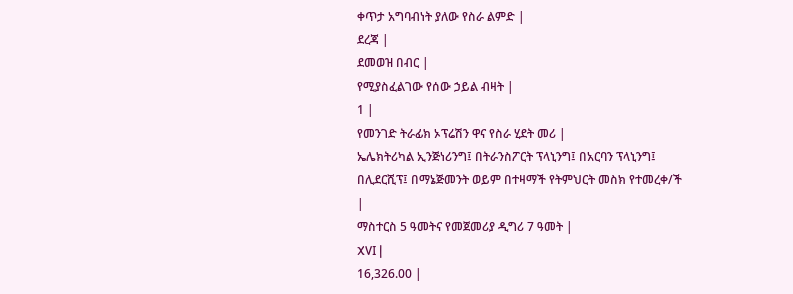ቀጥታ አግባብነት ያለው የስራ ልምድ |
ደረጃ |
ደመወዝ በብር |
የሚያስፈልገው የሰው ኃይል ብዛት |
1 |
የመንገድ ትራፊክ ኦፕሬሽን ዋና የስራ ሂደት መሪ |
ኤሌክትሪካል ኢንጅነሪንግ፤ በትራንስፖርት ፕላኒንግ፤ በአርባን ፕላኒንግ፤ በሊደርሺፕ፤ በማኔጅመንት ወይም በተዛማች የትምህርት መስክ የተመረቀ/ች |
ማስተርስ 5 ዓመትና የመጀመሪያ ዲግሪ 7 ዓመት |
XVI |
16,326.00 |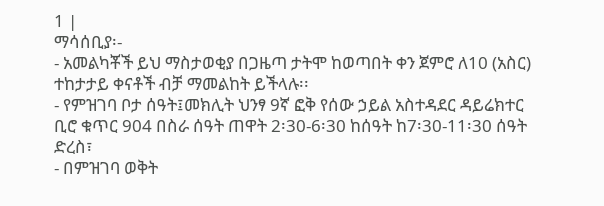1 |
ማሳሰቢያ፡-
- አመልካቾች ይህ ማስታወቂያ በጋዜጣ ታትሞ ከወጣበት ቀን ጀምሮ ለ10 (አስር) ተከታታይ ቀናቶች ብቻ ማመልከት ይችላሉ፡፡
- የምዝገባ ቦታ ሰዓት፤መክሊት ህንፃ 9ኛ ፎቅ የሰው ኃይል አስተዳደር ዳይሬክተር ቢሮ ቁጥር 904 በስራ ሰዓት ጠዋት 2፡30-6፡30 ከሰዓት ከ7፡30-11፡30 ሰዓት ድረስ፣
- በምዝገባ ወቅት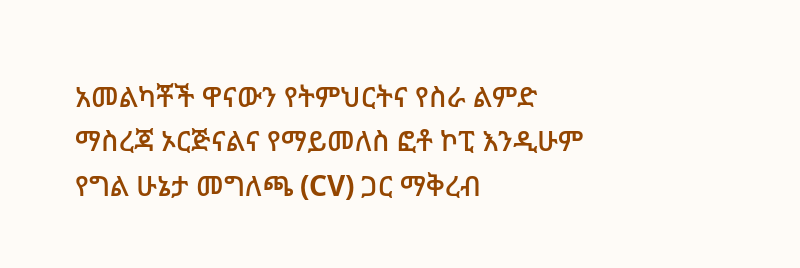አመልካቾች ዋናውን የትምህርትና የስራ ልምድ ማስረጃ ኦርጅናልና የማይመለስ ፎቶ ኮፒ እንዲሁም የግል ሁኔታ መግለጫ (CV) ጋር ማቅረብ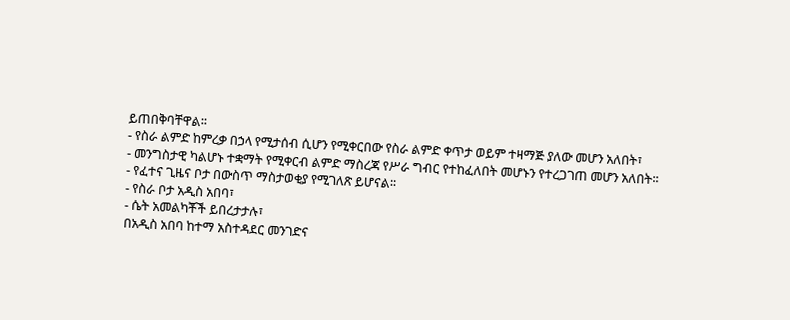ይጠበቅባቸዋል፡፡
- የስራ ልምድ ከምረቃ በኃላ የሚታሰብ ሲሆን የሚቀርበው የስራ ልምድ ቀጥታ ወይም ተዛማጅ ያለው መሆን አለበት፣
- መንግስታዊ ካልሆኑ ተቋማት የሚቀርብ ልምድ ማስረጃ የሥራ ግብር የተከፈለበት መሆኑን የተረጋገጠ መሆን አለበት፡፡
- የፈተና ጊዜና ቦታ በውስጥ ማስታወቂያ የሚገለጽ ይሆናል፡፡
- የስራ ቦታ አዲስ አበባ፣
- ሴት አመልካቾች ይበረታታሉ፣
በአዲስ አበባ ከተማ አስተዳደር መንገድና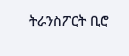ትራንስፖርት ቢሮ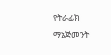የትራፊክ ማኔጅመንት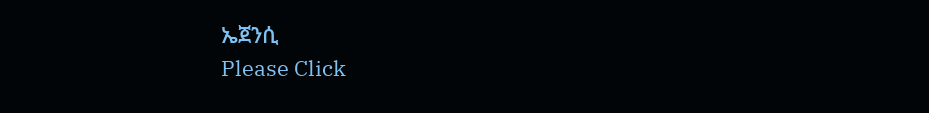ኤጀንሲ
Please Click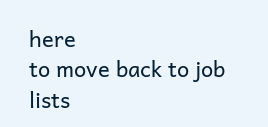here
to move back to job lists